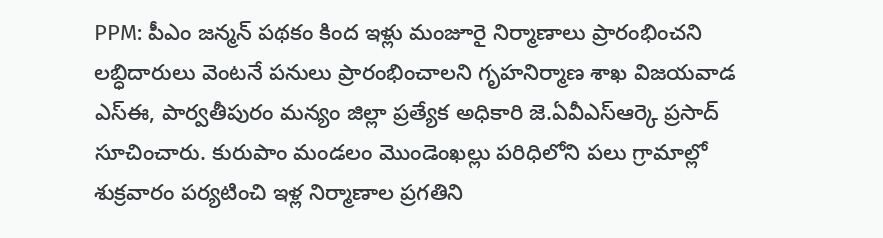PPM: పీఎం జన్మన్ పథకం కింద ఇళ్లు మంజూరై నిర్మాణాలు ప్రారంభించని లబ్ధిదారులు వెంటనే పనులు ప్రారంభించాలని గృహనిర్మాణ శాఖ విజయవాడ ఎస్ఈ, పార్వతీపురం మన్యం జిల్లా ప్రత్యేక అధికారి జె.ఏవీఎస్ఆర్కె ప్రసాద్ సూచించారు. కురుపాం మండలం మొండెంఖల్లు పరిధిలోని పలు గ్రామాల్లో శుక్రవారం పర్యటించి ఇళ్ల నిర్మాణాల ప్రగతిని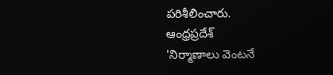పరిశీలించారు.
ఆంధ్రప్రదేశ్
'నిర్మాణాలు వెంటనే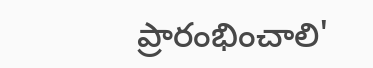ప్రారంభించాలి'